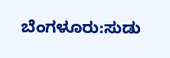ಬೆಂಗಳೂರು:ಸುಡು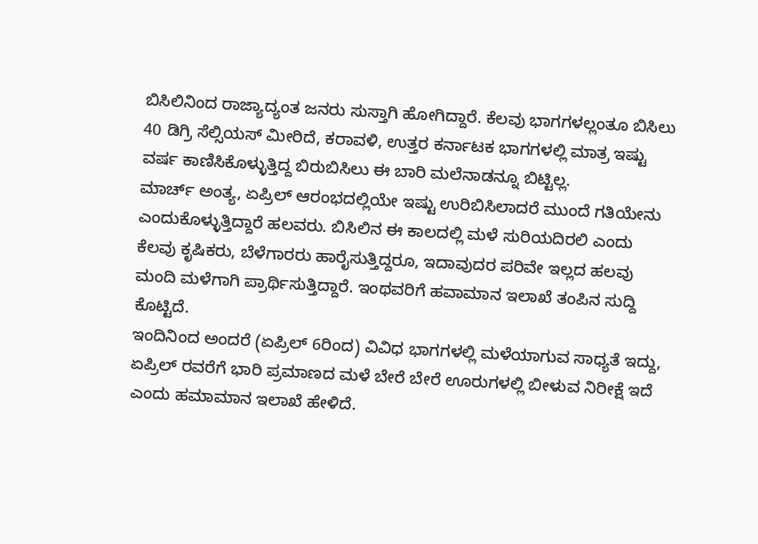ಬಿಸಿಲಿನಿಂದ ರಾಜ್ಯಾದ್ಯಂತ ಜನರು ಸುಸ್ತಾಗಿ ಹೋಗಿದ್ದಾರೆ. ಕೆಲವು ಭಾಗಗಳಲ್ಲಂತೂ ಬಿಸಿಲು 40 ಡಿಗ್ರಿ ಸೆಲ್ಸಿಯಸ್‌ ಮೀರಿದೆ, ಕರಾವಳಿ, ಉತ್ತರ ಕರ್ನಾಟಕ ಭಾಗಗಳಲ್ಲಿ ಮಾತ್ರ ಇಷ್ಟು ವರ್ಷ ಕಾಣಿಸಿಕೊಳ್ಳುತ್ತಿದ್ದ ಬಿರುಬಿಸಿಲು ಈ ಬಾರಿ ಮಲೆನಾಡನ್ನೂ ಬಿಟ್ಟಿಲ್ಲ.
ಮಾರ್ಚ್‌ ಅಂತ್ಯ, ಏಪ್ರಿಲ್‌ ಆರಂಭದಲ್ಲಿಯೇ ಇಷ್ಟು ಉರಿಬಿಸಿಲಾದರೆ ಮುಂದೆ ಗತಿಯೇನು ಎಂದುಕೊಳ್ಳುತ್ತಿದ್ದಾರೆ ಹಲವರು. ಬಿಸಿಲಿನ ಈ ಕಾಲದಲ್ಲಿ ಮಳೆ ಸುರಿಯದಿರಲಿ ಎಂದು ಕೆಲವು ಕೃಷಿಕರು, ಬೆಳೆಗಾರರು ಹಾರೈಸುತ್ತಿದ್ದರೂ, ಇದಾವುದರ ಪರಿವೇ ಇಲ್ಲದ ಹಲವು ಮಂದಿ ಮಳೆಗಾಗಿ ಪ್ರಾರ್ಥಿಸುತ್ತಿದ್ದಾರೆ. ಇಂಥವರಿಗೆ ಹವಾಮಾನ ಇಲಾಖೆ ತಂಪಿನ ಸುದ್ದಿ ಕೊಟ್ಟಿದೆ.
ಇಂದಿನಿಂದ ಅಂದರೆ (ಏಪ್ರಿಲ್‌ 6ರಿಂದ) ವಿವಿಧ ಭಾಗಗಳಲ್ಲಿ ಮಳೆಯಾಗುವ ಸಾಧ್ಯತೆ ಇದ್ದು, ಏಪ್ರಿಲ್‌ ರವರೆಗೆ ಭಾರಿ ಪ್ರಮಾಣದ ಮಳೆ ಬೇರೆ ಬೇರೆ ಊರುಗಳಲ್ಲಿ ಬೀಳುವ ನಿರೀಕ್ಷೆ ಇದೆ ಎಂದು ಹಮಾಮಾನ ಇಲಾಖೆ ಹೇಳಿದೆ.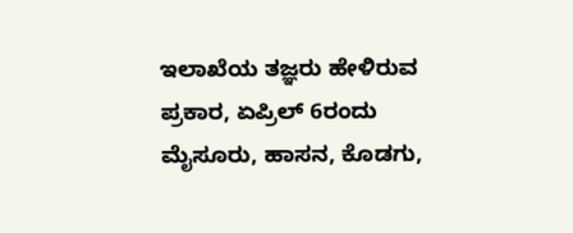ಇಲಾಖೆಯ ತಜ್ಞರು ಹೇಳಿರುವ ಪ್ರಕಾರ, ಏಪ್ರಿಲ್‌ 6ರಂದು ಮೈಸೂರು, ಹಾಸನ, ಕೊಡಗು,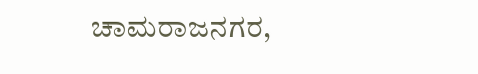ಚಾಮರಾಜನಗರ,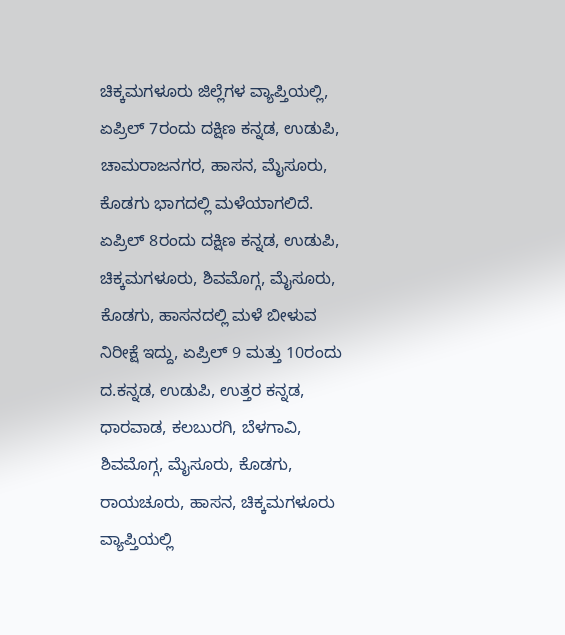ಚಿಕ್ಕಮಗಳೂರು ಜಿಲ್ಲೆಗಳ ವ್ಯಾಪ್ತಿಯಲ್ಲಿ, ಏಪ್ರಿಲ್‌ 7ರಂದು ದಕ್ಷಿಣ ಕನ್ನಡ, ಉಡುಪಿ, ಚಾಮರಾಜನಗರ, ಹಾಸನ, ಮೈಸೂರು, ಕೊಡಗು ಭಾಗದಲ್ಲಿ ಮಳೆಯಾಗಲಿದೆ.
ಏಪ್ರಿಲ್‌ 8ರಂದು ದಕ್ಷಿಣ ಕನ್ನಡ, ಉಡುಪಿ, ಚಿಕ್ಕಮಗಳೂರು, ಶಿವಮೊಗ್ಗ, ಮೈಸೂರು, ಕೊಡಗು, ಹಾಸನದಲ್ಲಿ ಮಳೆ ಬೀಳುವ ನಿರೀಕ್ಷೆ ಇದ್ದು, ಏಪ್ರಿಲ್‌ 9 ಮತ್ತು 10ರಂದು ದ.ಕನ್ನಡ, ಉಡುಪಿ, ಉತ್ತರ ಕನ್ನಡ, ಧಾರವಾಡ, ಕಲಬುರಗಿ, ಬೆಳಗಾವಿ, ಶಿವಮೊಗ್ಗ, ಮೈಸೂರು, ಕೊಡಗು, ರಾಯಚೂರು, ಹಾಸನ, ಚಿಕ್ಕಮಗಳೂರು ವ್ಯಾಪ್ತಿಯಲ್ಲಿ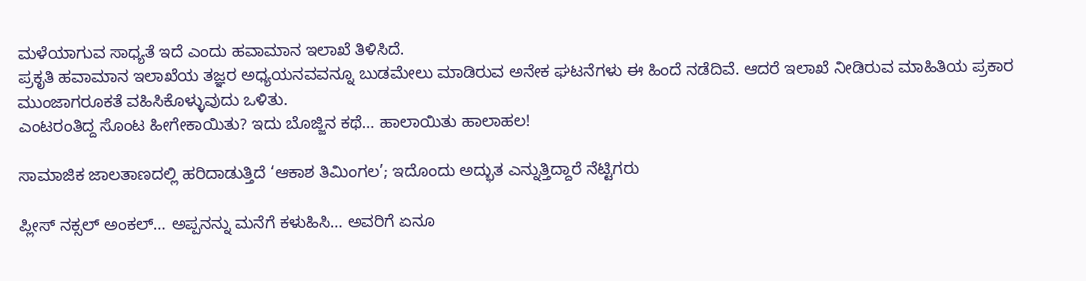ಮಳೆಯಾಗುವ ಸಾಧ್ಯತೆ ಇದೆ ಎಂದು ಹವಾಮಾನ ಇಲಾಖೆ ತಿಳಿಸಿದೆ.
ಪ್ರಕೃತಿ ಹವಾಮಾನ ಇಲಾಖೆಯ ತಜ್ಞರ ಅಧ್ಯಯನವವನ್ನೂ ಬುಡಮೇಲು ಮಾಡಿರುವ ಅನೇಕ ಘಟನೆಗಳು ಈ ಹಿಂದೆ ನಡೆದಿವೆ. ಆದರೆ ಇಲಾಖೆ ನೀಡಿರುವ ಮಾಹಿತಿಯ ಪ್ರಕಾರ ಮುಂಜಾಗರೂಕತೆ ವಹಿಸಿಕೊಳ್ಳುವುದು ಒಳಿತು.
ಎಂಟರಂತಿದ್ದ ಸೊಂಟ ಹೀಗೇಕಾಯಿತು? ಇದು ಬೊಜ್ಜಿನ ಕಥೆ… ಹಾಲಾಯಿತು ಹಾಲಾಹಲ!

ಸಾಮಾಜಿಕ ಜಾಲತಾಣದಲ್ಲಿ ಹರಿದಾಡುತ್ತಿದೆ ‘ಆಕಾಶ ತಿಮಿಂಗಲ’; ಇದೊಂದು ಅದ್ಭುತ ಎನ್ನುತ್ತಿದ್ದಾರೆ ನೆಟ್ಟಿಗರು

ಪ್ಲೀಸ್‌ ನಕ್ಸಲ್‌ ಅಂಕಲ್‌… ಅಪ್ಪನನ್ನು ಮನೆಗೆ ಕಳುಹಿಸಿ… ಅವರಿಗೆ ಏನೂ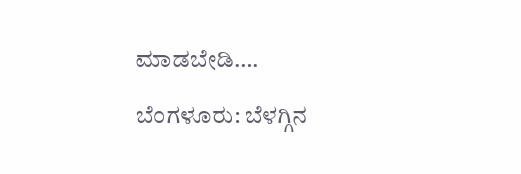ಮಾಡಬೇಡಿ….

ಬೆಂಗಳೂರು: ಬೆಳಗ್ಗಿನ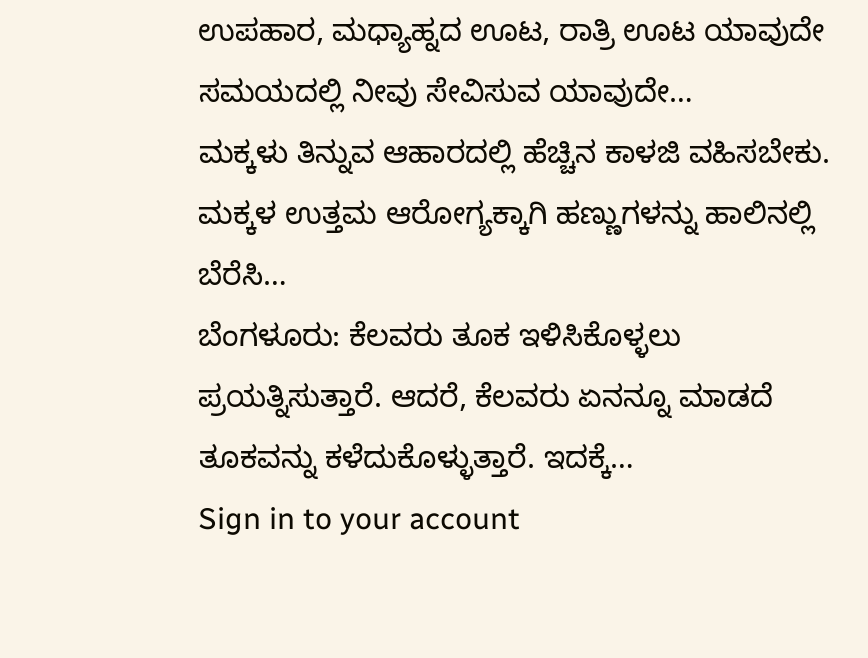ಉಪಹಾರ, ಮಧ್ಯಾಹ್ನದ ಊಟ, ರಾತ್ರಿ ಊಟ ಯಾವುದೇ ಸಮಯದಲ್ಲಿ ನೀವು ಸೇವಿಸುವ ಯಾವುದೇ…
ಮಕ್ಕಳು ತಿನ್ನುವ ಆಹಾರದಲ್ಲಿ ಹೆಚ್ಚಿನ ಕಾಳಜಿ ವಹಿಸಬೇಕು. ಮಕ್ಕಳ ಉತ್ತಮ ಆರೋಗ್ಯಕ್ಕಾಗಿ ಹಣ್ಣುಗಳನ್ನು ಹಾಲಿನಲ್ಲಿ ಬೆರೆಸಿ…
ಬೆಂಗಳೂರು: ಕೆಲವರು ತೂಕ ಇಳಿಸಿಕೊಳ್ಳಲು ಪ್ರಯತ್ನಿಸುತ್ತಾರೆ. ಆದರೆ, ಕೆಲವರು ಏನನ್ನೂ ಮಾಡದೆ ತೂಕವನ್ನು ಕಳೆದುಕೊಳ್ಳುತ್ತಾರೆ. ಇದಕ್ಕೆ…
Sign in to your account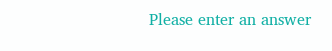Please enter an answer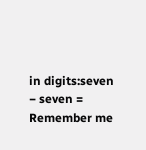in digits:seven − seven =
Remember me